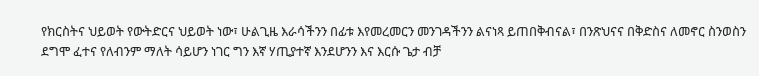የክርስትና ህይወት የውትድርና ህይወት ነው፣ ሁልጊዜ እራሳችንን በፊቱ እየመረመርን መንገዳችንን ልናነጻ ይጠበቅብናል፣ በንጽህናና በቅድስና ለመኖር ስንወስን ደግሞ ፈተና የለብንም ማለት ሳይሆን ነገር ግን እኛ ሃጢያተኛ እንደሆንን እና እርሱ ጌታ ብቻ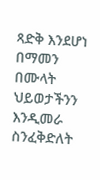ጻድቅ እንደሆነ በማመን በሙላት ህይወታችንን እንዲመራ ስንፈቅድለት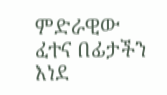ምድራዊው ፈተና በፊታችን እነደ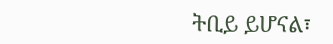ትቢይ ይሆናል፣